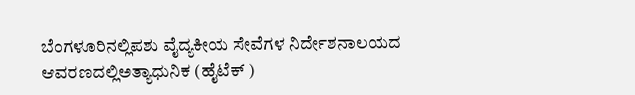ಬೆಂಗಳೂರಿನಲ್ಲಿಪಶು ವೈದ್ಯಕೀಯ ಸೇವೆಗಳ ನಿರ್ದೇಶನಾಲಯದ ಆವರಣದಲ್ಲಿಅತ್ಯಾಧುನಿಕ (ಹೈಟೆಕ್ )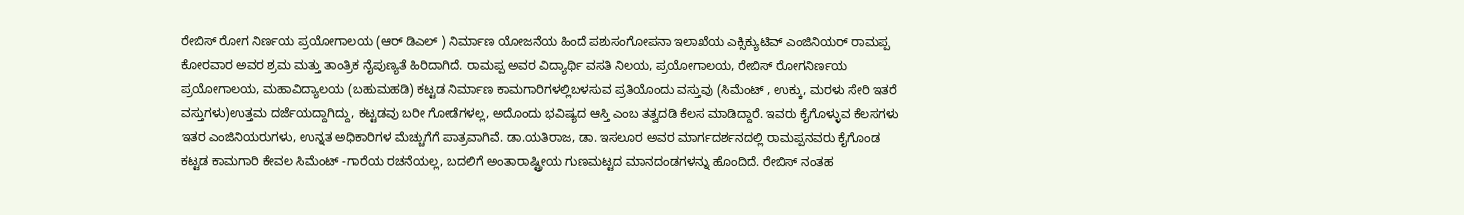ರೇಬಿಸ್ ರೋಗ ನಿರ್ಣಯ ಪ್ರಯೋಗಾಲಯ (ಆರ್ ಡಿಎಲ್ ) ನಿರ್ಮಾಣ ಯೋಜನೆಯ ಹಿಂದೆ ಪಶುಸಂಗೋಪನಾ ಇಲಾಖೆಯ ಎಕ್ಸಿಕ್ಯುಟಿವ್ ಎಂಜಿನಿಯರ್ ರಾಮಪ್ಪ ಕೋರವಾರ ಅವರ ಶ್ರಮ ಮತ್ತು ತಾಂತ್ರಿಕ ನೈಪುಣ್ಯತೆ ಹಿರಿದಾಗಿದೆ. ರಾಮಪ್ಪ ಅವರ ವಿದ್ಯಾರ್ಥಿ ವಸತಿ ನಿಲಯ, ಪ್ರಯೋಗಾಲಯ, ರೇಬಿಸ್ ರೋಗನಿರ್ಣಯ ಪ್ರಯೋಗಾಲಯ, ಮಹಾವಿದ್ಯಾಲಯ (ಬಹುಮಹಡಿ) ಕಟ್ಟಡ ನಿರ್ಮಾಣ ಕಾಮಗಾರಿಗಳಲ್ಲಿಬಳಸುವ ಪ್ರತಿಯೊಂದು ವಸ್ತುವು (ಸಿಮೆಂಟ್ , ಉಕ್ಕು, ಮರಳು ಸೇರಿ ಇತರೆ ವಸ್ತುಗಳು)ಉತ್ತಮ ದರ್ಜೆಯದ್ದಾಗಿದ್ದು, ಕಟ್ಟಡವು ಬರೀ ಗೋಡೆಗಳಲ್ಲ, ಅದೊಂದು ಭವಿಷ್ಯದ ಆಸ್ತಿ ಎಂಬ ತತ್ವದಡಿ ಕೆಲಸ ಮಾಡಿದ್ದಾರೆ. ಇವರು ಕೈಗೊಳ್ಳುವ ಕೆಲಸಗಳು ಇತರ ಎಂಜಿನಿಯರುಗಳು, ಉನ್ನತ ಅಧಿಕಾರಿಗಳ ಮೆಚ್ಚುಗೆಗೆ ಪಾತ್ರವಾಗಿವೆ. ಡಾ.ಯತಿರಾಜ, ಡಾ. ಇಸಲೂರ ಅವರ ಮಾರ್ಗದರ್ಶನದಲ್ಲಿ ರಾಮಪ್ಪನವರು ಕೈಗೊಂಡ ಕಟ್ಟಡ ಕಾಮಗಾರಿ ಕೇವಲ ಸಿಮೆಂಟ್ -ಗಾರೆಯ ರಚನೆಯಲ್ಲ, ಬದಲಿಗೆ ಅಂತಾರಾಷ್ಟ್ರೀಯ ಗುಣಮಟ್ಟದ ಮಾನದಂಡಗಳನ್ನು ಹೊಂದಿದೆ. ರೇಬಿಸ್ ನಂತಹ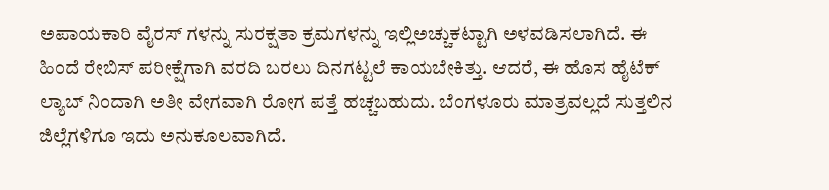ಅಪಾಯಕಾರಿ ವೈರಸ್ ಗಳನ್ನು ಸುರಕ್ಷತಾ ಕ್ರಮಗಳನ್ನು ಇಲ್ಲಿಅಚ್ಚುಕಟ್ಟಾಗಿ ಅಳವಡಿಸಲಾಗಿದೆ. ಈ ಹಿಂದೆ ರೇಬಿಸ್ ಪರೀಕ್ಷೆಗಾಗಿ ವರದಿ ಬರಲು ದಿನಗಟ್ಟಲೆ ಕಾಯಬೇಕಿತ್ತು. ಆದರೆ, ಈ ಹೊಸ ಹೈಟೆಕ್ ಲ್ಯಾಬ್ ನಿಂದಾಗಿ ಅತೀ ವೇಗವಾಗಿ ರೋಗ ಪತ್ತೆ ಹಚ್ಚಬಹುದು. ಬೆಂಗಳೂರು ಮಾತ್ರವಲ್ಲದೆ ಸುತ್ತಲಿನ ಜಿಲ್ಲೆಗಳಿಗೂ ಇದು ಅನುಕೂಲವಾಗಿದೆ.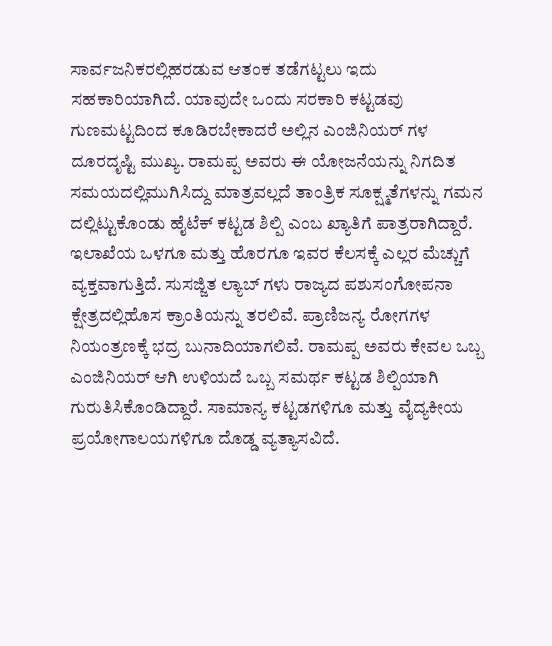ಸಾರ್ವಜನಿಕರಲ್ಲಿಹರಡುವ ಆತಂಕ ತಡೆಗಟ್ಟಲು ಇದು ಸಹಕಾರಿಯಾಗಿದೆ. ಯಾವುದೇ ಒಂದು ಸರಕಾರಿ ಕಟ್ಟಡವು ಗುಣಮಟ್ಟದಿಂದ ಕೂಡಿರಬೇಕಾದರೆ ಅಲ್ಲಿನ ಎಂಜಿನಿಯರ್ ಗಳ ದೂರದೃಷ್ಟಿ ಮುಖ್ಯ. ರಾಮಪ್ಪ ಅವರು ಈ ಯೋಜನೆಯನ್ನು ನಿಗದಿತ ಸಮಯದಲ್ಲಿಮುಗಿಸಿದ್ದು ಮಾತ್ರವಲ್ಲದೆ ತಾಂತ್ರಿಕ ಸೂಕ್ಷ್ಮತೆಗಳನ್ನು ಗಮನ ದಲ್ಲಿಟ್ಟುಕೊಂಡು ಹೈಟೆಕ್ ಕಟ್ಟಡ ಶಿಲ್ಪಿ ಎಂಬ ಖ್ಯಾತಿಗೆ ಪಾತ್ರರಾಗಿದ್ದಾರೆ. ಇಲಾಖೆಯ ಒಳಗೂ ಮತ್ತು ಹೊರಗೂ ಇವರ ಕೆಲಸಕ್ಕೆ ಎಲ್ಲರ ಮೆಚ್ಚುಗೆ ವ್ಯಕ್ತವಾಗುತ್ತಿದೆ. ಸುಸಜ್ಜಿತ ಲ್ಯಾಬ್ ಗಳು ರಾಜ್ಯದ ಪಶುಸಂಗೋಪನಾ ಕ್ಷೇತ್ರದಲ್ಲಿಹೊಸ ಕ್ರಾಂತಿಯನ್ನು ತರಲಿವೆ. ಪ್ರಾಣಿಜನ್ಯ ರೋಗಗಳ ನಿಯಂತ್ರಣಕ್ಕೆ ಭದ್ರ ಬುನಾದಿಯಾಗಲಿವೆ. ರಾಮಪ್ಪ ಅವರು ಕೇವಲ ಒಬ್ಬ ಎಂಜಿನಿಯರ್ ಆಗಿ ಉಳಿಯದೆ ಒಬ್ಬ ಸಮರ್ಥ ಕಟ್ಟಡ ಶಿಲ್ಪಿಯಾಗಿ ಗುರುತಿಸಿಕೊಂಡಿದ್ದಾರೆ. ಸಾಮಾನ್ಯ ಕಟ್ಟಡಗಳಿಗೂ ಮತ್ತು ವೈದ್ಯಕೀಯ ಪ್ರಯೋಗಾಲಯಗಳಿಗೂ ದೊಡ್ಡ ವ್ಯತ್ಯಾಸವಿದೆ.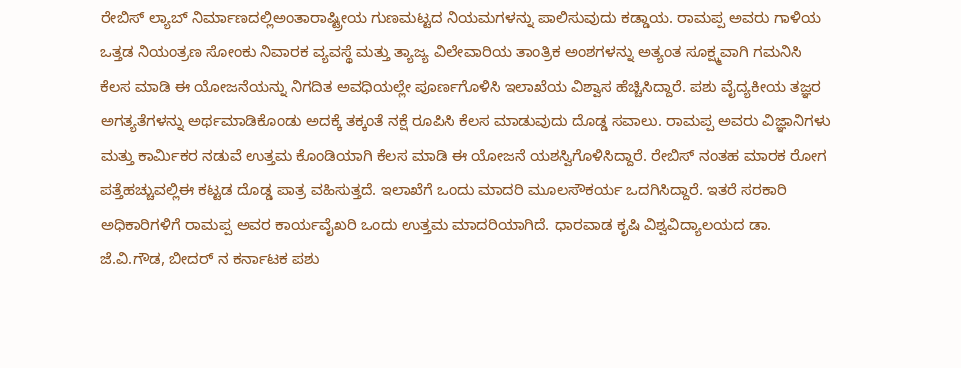ರೇಬಿಸ್ ಲ್ಯಾಬ್ ನಿರ್ಮಾಣದಲ್ಲಿಅಂತಾರಾಷ್ಟ್ರೀಯ ಗುಣಮಟ್ಟದ ನಿಯಮಗಳನ್ನು ಪಾಲಿಸುವುದು ಕಡ್ಡಾಯ. ರಾಮಪ್ಪ ಅವರು ಗಾಳಿಯ ಒತ್ತಡ ನಿಯಂತ್ರಣ ಸೋಂಕು ನಿವಾರಕ ವ್ಯವಸ್ಥೆ ಮತ್ತು ತ್ಯಾಜ್ಯ ವಿಲೇವಾರಿಯ ತಾಂತ್ರಿಕ ಅಂಶಗಳನ್ನು ಅತ್ಯಂತ ಸೂಕ್ಷ್ಮವಾಗಿ ಗಮನಿಸಿ ಕೆಲಸ ಮಾಡಿ ಈ ಯೋಜನೆಯನ್ನು ನಿಗದಿತ ಅವಧಿಯಲ್ಲೇ ಪೂರ್ಣಗೊಳಿಸಿ ಇಲಾಖೆಯ ವಿಶ್ವಾಸ ಹೆಚ್ಚಿಸಿದ್ದಾರೆ. ಪಶು ವೈದ್ಯಕೀಯ ತಜ್ಞರ ಅಗತ್ಯತೆಗಳನ್ನು ಅರ್ಥಮಾಡಿಕೊಂಡು ಅದಕ್ಕೆ ತಕ್ಕಂತೆ ನಕ್ಷೆ ರೂಪಿಸಿ ಕೆಲಸ ಮಾಡುವುದು ದೊಡ್ಡ ಸವಾಲು. ರಾಮಪ್ಪ ಅವರು ವಿಜ್ಞಾನಿಗಳು ಮತ್ತು ಕಾರ್ಮಿಕರ ನಡುವೆ ಉತ್ತಮ ಕೊಂಡಿಯಾಗಿ ಕೆಲಸ ಮಾಡಿ ಈ ಯೋಜನೆ ಯಶಸ್ವಿಗೊಳಿಸಿದ್ದಾರೆ. ರೇಬಿಸ್ ನಂತಹ ಮಾರಕ ರೋಗ ಪತ್ತೆಹಚ್ಚುವಲ್ಲಿಈ ಕಟ್ಟಡ ದೊಡ್ಡ ಪಾತ್ರ ವಹಿಸುತ್ತದೆ. ಇಲಾಖೆಗೆ ಒಂದು ಮಾದರಿ ಮೂಲಸೌಕರ್ಯ ಒದಗಿಸಿದ್ದಾರೆ. ಇತರೆ ಸರಕಾರಿ ಅಧಿಕಾರಿಗಳಿಗೆ ರಾಮಪ್ಪ ಅವರ ಕಾರ್ಯವೈಖರಿ ಒಂದು ಉತ್ತಮ ಮಾದರಿಯಾಗಿದೆ. ಧಾರವಾಡ ಕೃಷಿ ವಿಶ್ವವಿದ್ಯಾಲಯದ ಡಾ. ಜೆ.ವಿ.ಗೌಡ, ಬೀದರ್ ನ ಕರ್ನಾಟಕ ಪಶು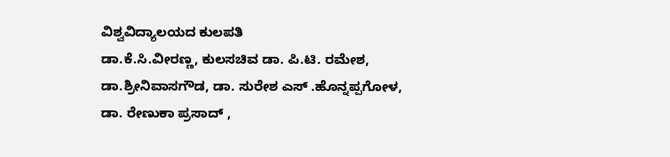ವಿಶ್ವವಿದ್ಯಾಲಯದ ಕುಲಪತಿ
ಡಾ.ಕೆ.ಸಿ.ವೀರಣ್ಣ, ಕುಲಸಚಿವ ಡಾ. ಪಿ.ಟಿ. ರಮೇಶ,
ಡಾ.ಶ್ರೀನಿವಾಸಗೌಡ, ಡಾ. ಸುರೇಶ ಎಸ್ .ಹೊನ್ನಪ್ಪಗೋಳ,
ಡಾ. ರೇಣುಕಾ ಪ್ರಸಾದ್ ,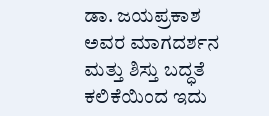ಡಾ. ಜಯಪ್ರಕಾಶ ಅವರ ಮಾಗದರ್ಶನ ಮತ್ತು ಶಿಸ್ತು ಬದ್ಧತೆ ಕಲಿಕೆಯಿಂದ ಇದು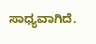ಸಾಧ್ಯವಾಗಿದೆ.